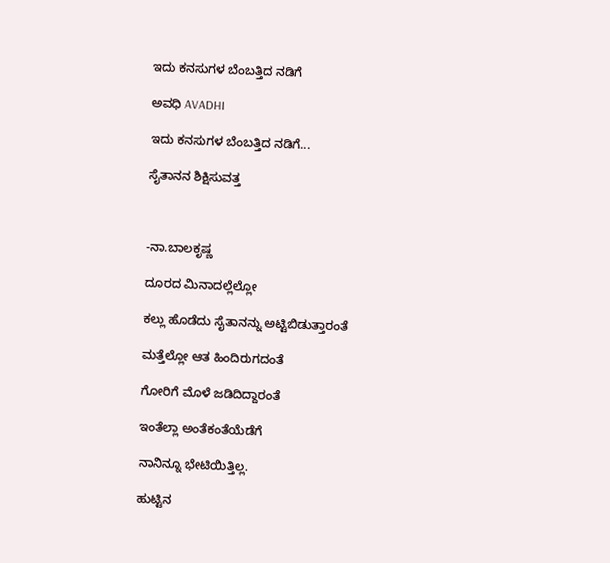ಇದು ಕನಸುಗಳ ಬೆಂಬತ್ತಿದ ನಡಿಗೆ‍

ಅವಧಿ AVADHI

ಇದು ಕನಸುಗಳ ಬೆಂಬತ್ತಿದ ನಡಿಗೆ...

ಸೈತಾನನ ಶಿಕ್ಷಿಸುವತ್ತ



-ನಾ.ಬಾಲಕೃಷ್ಣ

ದೂರದ ಮಿನಾದಲ್ಲೆಲ್ಲೋ

ಕಲ್ಲು ಹೊಡೆದು ಸೈತಾನನ್ನು ಅಟ್ಟಿಬಿಡುತ್ತಾರಂತೆ

ಮತ್ತೆಲ್ಲೋ ಆತ ಹಿಂದಿರುಗದಂತೆ

ಗೋರಿಗೆ ಮೊಳೆ ಜಡಿದಿದ್ದಾರಂತೆ

ಇಂತೆಲ್ಲಾ ಅಂತೆಕಂತೆಯೆಡೆಗೆ

ನಾನಿನ್ನೂ ಭೇಟಿಯಿತ್ತಿಲ್ಲ.

ಹುಟ್ಟಿನ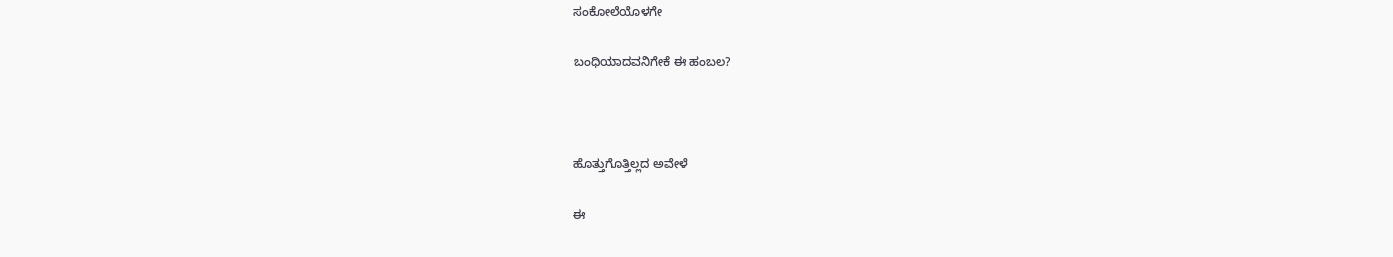ಸಂಕೋಲೆಯೊಳಗೇ

ಬಂಧಿಯಾದವನಿಗೇಕೆ ಈ ಹಂಬಲ?



ಹೊತ್ತುಗೊತ್ತಿಲ್ಲದ ಅವೇಳೆ

ಈ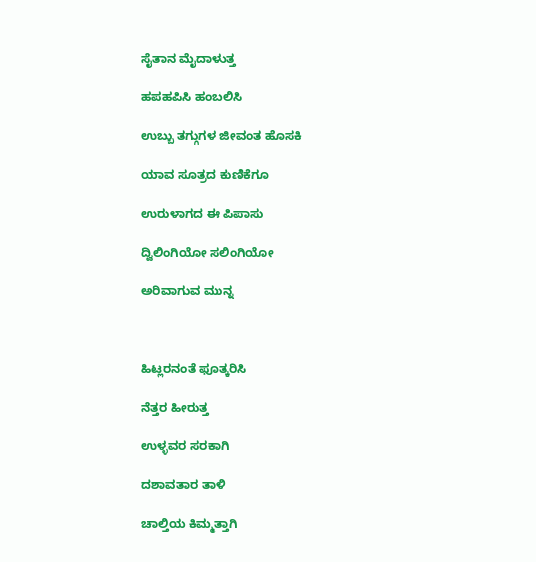ಸೈತಾನ ಮೈದಾಳುತ್ತ

ಹಪಹಪಿಸಿ ಹಂಬಲಿಸಿ

ಉಬ್ಬು ತಗ್ಗುಗಳ ಜೀವಂತ ಹೊಸಕಿ

ಯಾವ ಸೂತ್ರದ ಕುಣಿಕೆಗೂ

ಉರುಳಾಗದ ಈ ಪಿಪಾಸು

ದ್ವಿಲಿಂಗಿಯೋ ಸಲಿಂಗಿಯೋ

ಅರಿವಾಗುವ ಮುನ್ನ



ಹಿಟ್ಲರನಂತೆ ಫೂತ್ಕರಿಸಿ

ನೆತ್ತರ ಹೀರುತ್ತ

ಉಳ್ಳವರ ಸರಕಾಗಿ

ದಶಾವತಾರ ತಾಳಿ

ಚಾಲ್ತಿಯ ಕಿಮ್ಮತ್ತಾಗಿ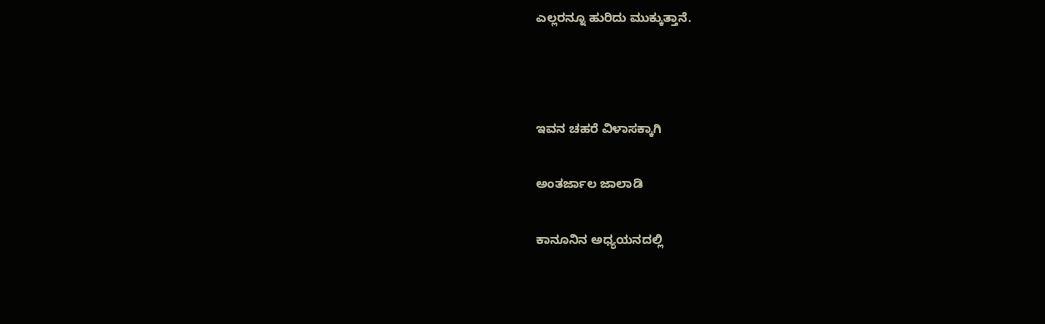ಎಲ್ಲರನ್ನೂ ಹುರಿದು ಮುಕ್ಕುತ್ತಾನೆ.



ಇವನ ಚಹರೆ ವಿಳಾಸಕ್ಕಾಗಿ

ಅಂತರ್ಜಾಲ ಜಾಲಾಡಿ

ಕಾನೂನಿನ ಅಧ್ಯಯನದಲ್ಲಿ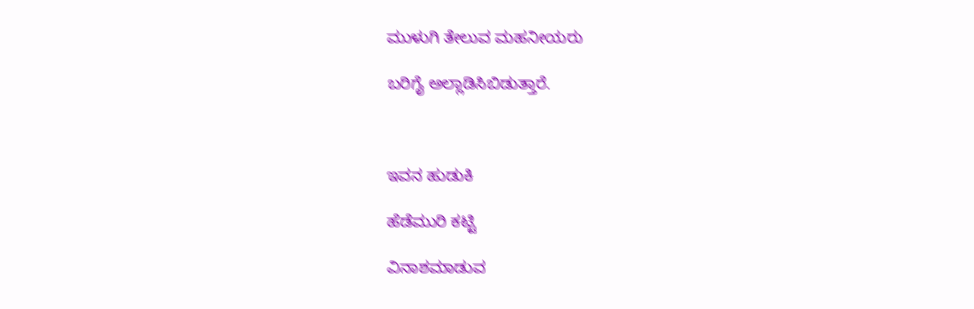ಮುಳುಗಿ ತೇಲುವ ಮಹನೀಯರು

ಬರಿಗೈ ಅಲ್ಲಾಡಿಸಿಬಿಡುತ್ತಾರೆ.



ಇವನ ಹುಡುಕಿ

ಹೆಡೆಮುರಿ ಕಟ್ಟಿ

ವಿನಾಶಮಾಡುವ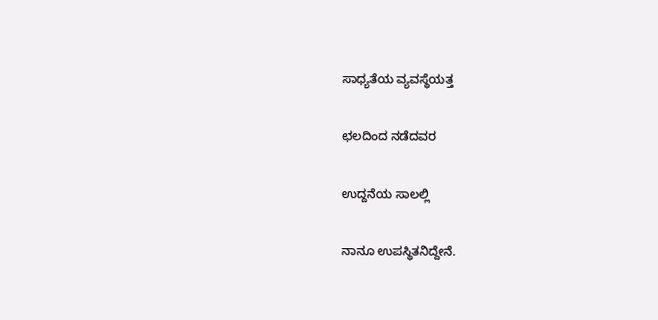ಸಾಧ್ಯತೆಯ ವ್ಯವಸ್ಥೆಯತ್ತ

ಛಲದಿಂದ ನಡೆದವರ

ಉದ್ದನೆಯ ಸಾಲಲ್ಲಿ

ನಾನೂ ಉಪಸ್ಥಿತನಿದ್ದೇನೆ.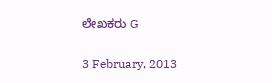ಲೇಖಕರು G

3 February, 2013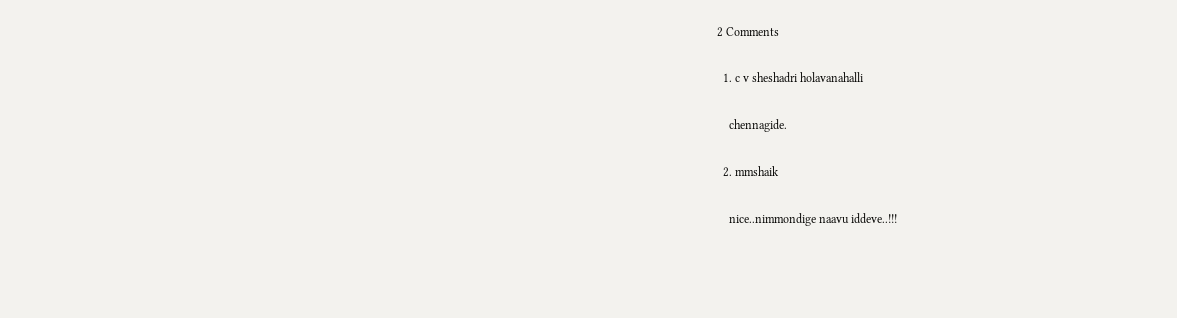2 Comments

  1. c v sheshadri holavanahalli

    chennagide.

  2. mmshaik

    nice..nimmondige naavu iddeve..!!!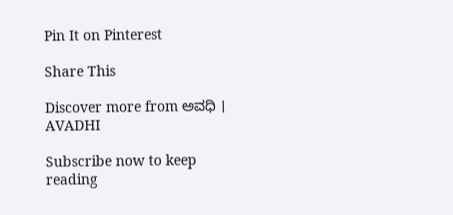Pin It on Pinterest

Share This

Discover more from ಅವಧಿ । AVADHI

Subscribe now to keep reading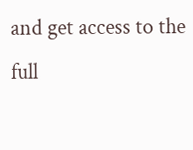and get access to the full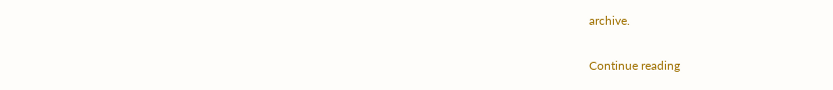archive.

Continue reading